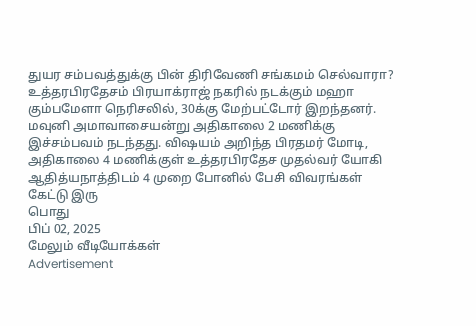துயர சம்பவத்துக்கு பின் திரிவேணி சங்கமம் செல்வாரா?
உத்தரபிரதேசம் பிரயாக்ராஜ் நகரில் நடக்கும் மஹா கும்பமேளா நெரிசலில், 30க்கு மேற்பட்டோர் இறந்தனர். மவுனி அமாவாசையன்று அதிகாலை 2 மணிக்கு இச்சம்பவம் நடந்தது. விஷயம் அறிந்த பிரதமர் மோடி, அதிகாலை 4 மணிக்குள் உத்தரபிரதேச முதல்வர் யோகி ஆதித்யநாத்திடம் 4 முறை போனில் பேசி விவரங்கள் கேட்டு இரு
பொது
பிப் 02, 2025
மேலும் வீடியோக்கள்
Advertisement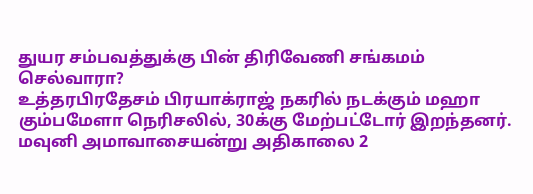துயர சம்பவத்துக்கு பின் திரிவேணி சங்கமம் செல்வாரா?
உத்தரபிரதேசம் பிரயாக்ராஜ் நகரில் நடக்கும் மஹா கும்பமேளா நெரிசலில், 30க்கு மேற்பட்டோர் இறந்தனர். மவுனி அமாவாசையன்று அதிகாலை 2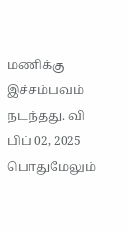மணிக்கு இச்சம்பவம் நடந்தது. வி
பிப் 02, 2025
பொதுமேலும்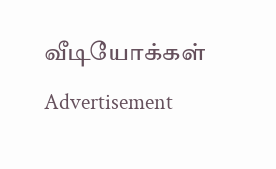வீடியோக்கள்
Advertisement